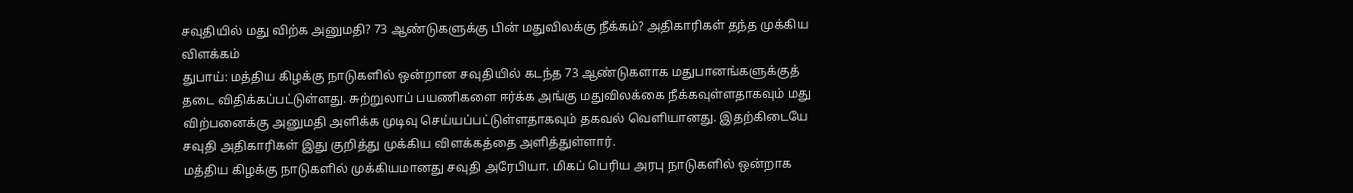சவுதியில் மது விற்க அனுமதி? 73 ஆண்டுகளுக்கு பின் மதுவிலக்கு நீக்கம்? அதிகாரிகள் தந்த முக்கிய விளக்கம்
துபாய்: மத்திய கிழக்கு நாடுகளில் ஒன்றான சவுதியில் கடந்த 73 ஆண்டுகளாக மதுபானங்களுக்குத் தடை விதிக்கப்பட்டுள்ளது. சுற்றுலாப் பயணிகளை ஈர்க்க அங்கு மதுவிலக்கை நீக்கவுள்ளதாகவும் மது விற்பனைக்கு அனுமதி அளிக்க முடிவு செய்யப்பட்டுள்ளதாகவும் தகவல் வெளியானது. இதற்கிடையே சவுதி அதிகாரிகள் இது குறித்து முக்கிய விளக்கத்தை அளித்துள்ளார்.
மத்திய கிழக்கு நாடுகளில் முக்கியமானது சவுதி அரேபியா. மிகப் பெரிய அரபு நாடுகளில் ஒன்றாக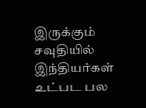இருக்கும் சவுதியில் இந்தியர்கள் உட்பட பல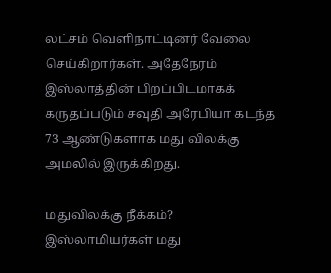லட்சம் வெளிநாட்டினர் வேலை செய்கிறார்கள். அதேநேரம் இஸ்லாத்தின் பிறப்பிடமாகக் கருதப்படும் சவுதி அரேபியா கடந்த 73 ஆண்டுகளாக மது விலக்கு அமலில் இருக்கிறது.

மதுவிலக்கு நீக்கம்?
இஸ்லாமியர்கள் மது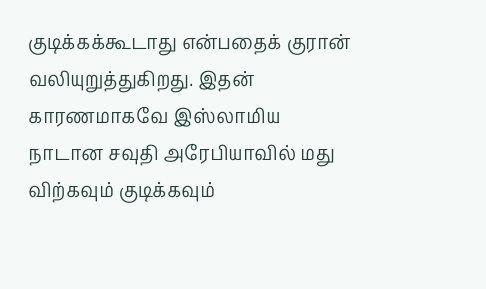குடிக்கக்கூடாது என்பதைக் குரான் வலியுறுத்துகிறது. இதன் காரணமாகவே இஸ்லாமிய நாடான சவுதி அரேபியாவில் மது விற்கவும் குடிக்கவும்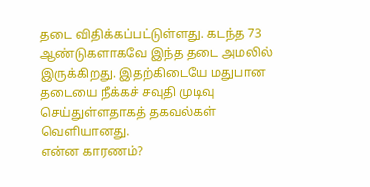தடை விதிக்கப்பட்டுள்ளது. கடந்த 73 ஆண்டுகளாகவே இந்த தடை அமலில் இருக்கிறது. இதற்கிடையே மதுபான தடையை நீக்கச் சவுதி முடிவு செய்துள்ளதாகத் தகவல்கள் வெளியானது.
என்ன காரணம்?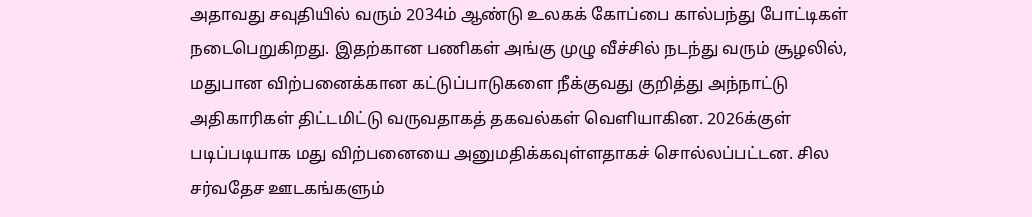அதாவது சவுதியில் வரும் 2034ம் ஆண்டு உலகக் கோப்பை கால்பந்து போட்டிகள் நடைபெறுகிறது. இதற்கான பணிகள் அங்கு முழு வீச்சில் நடந்து வரும் சூழலில், மதுபான விற்பனைக்கான கட்டுப்பாடுகளை நீக்குவது குறித்து அந்நாட்டு அதிகாரிகள் திட்டமிட்டு வருவதாகத் தகவல்கள் வெளியாகின. 2026க்குள் படிப்படியாக மது விற்பனையை அனுமதிக்கவுள்ளதாகச் சொல்லப்பட்டன. சில சர்வதேச ஊடகங்களும்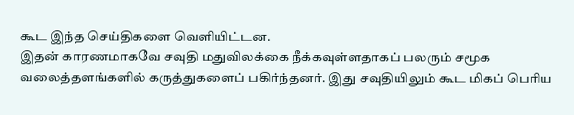கூட இந்த செய்திகளை வெளியிட்டன.
இதன் காரணமாகவே சவுதி மதுவிலக்கை நீக்கவுள்ளதாகப் பலரும் சமூக வலைத்தளங்களில் கருத்துகளைப் பகிர்ந்தனர். இது சவுதியிலும் கூட மிகப் பெரிய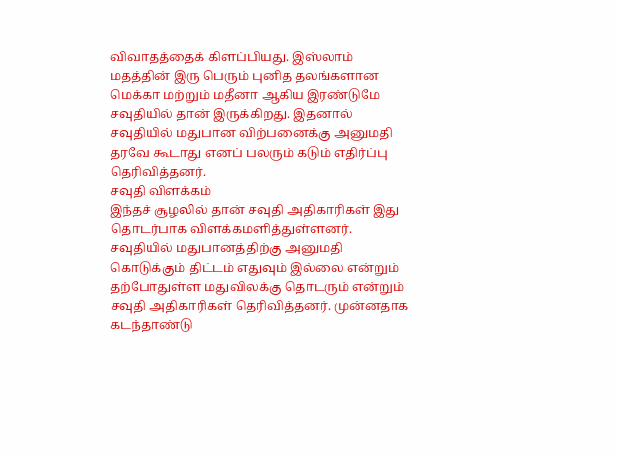விவாதத்தைக் கிளப்பியது. இஸ்லாம் மதத்தின் இரு பெரும் புனித தலங்களான மெக்கா மற்றும் மதீனா ஆகிய இரண்டுமே சவுதியில் தான் இருக்கிறது. இதனால் சவுதியில் மதுபான விற்பனைக்கு அனுமதி தரவே கூடாது எனப் பலரும் கடும் எதிர்ப்பு தெரிவித்தனர்.
சவுதி விளக்கம்
இந்தச் சூழலில் தான் சவுதி அதிகாரிகள் இது தொடர்பாக விளக்கமளித்துள்ளனர். சவுதியில் மதுபானத்திற்கு அனுமதி கொடுக்கும் திட்டம் எதுவும் இல்லை என்றும் தற்போதுள்ள மதுவிலக்கு தொடரும் என்றும் சவுதி அதிகாரிகள் தெரிவித்தனர். முன்னதாக கடந்தாண்டு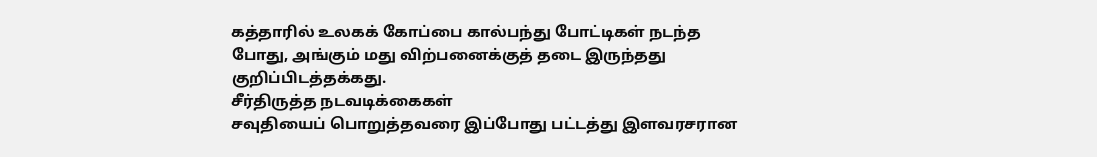கத்தாரில் உலகக் கோப்பை கால்பந்து போட்டிகள் நடந்த போது, அங்கும் மது விற்பனைக்குத் தடை இருந்தது குறிப்பிடத்தக்கது.
சீர்திருத்த நடவடிக்கைகள்
சவுதியைப் பொறுத்தவரை இப்போது பட்டத்து இளவரசரான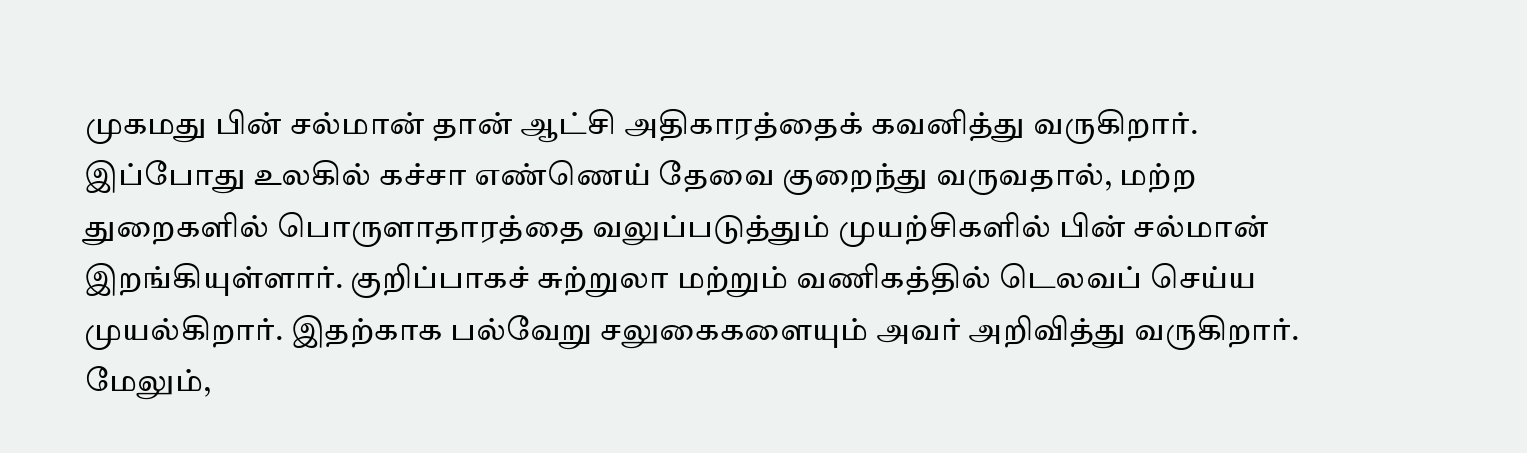முகமது பின் சல்மான் தான் ஆட்சி அதிகாரத்தைக் கவனித்து வருகிறார். இப்போது உலகில் கச்சா எண்ணெய் தேவை குறைந்து வருவதால், மற்ற துறைகளில் பொருளாதாரத்தை வலுப்படுத்தும் முயற்சிகளில் பின் சல்மான் இறங்கியுள்ளார். குறிப்பாகச் சுற்றுலா மற்றும் வணிகத்தில் டெலவப் செய்ய முயல்கிறார். இதற்காக பல்வேறு சலுகைகளையும் அவர் அறிவித்து வருகிறார். மேலும்,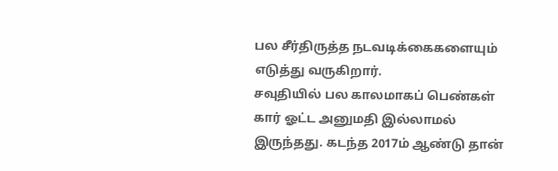பல சீர்திருத்த நடவடிக்கைகளையும் எடுத்து வருகிறார்.
சவுதியில் பல காலமாகப் பெண்கள் கார் ஓட்ட அனுமதி இல்லாமல் இருந்தது. கடந்த 2017ம் ஆண்டு தான்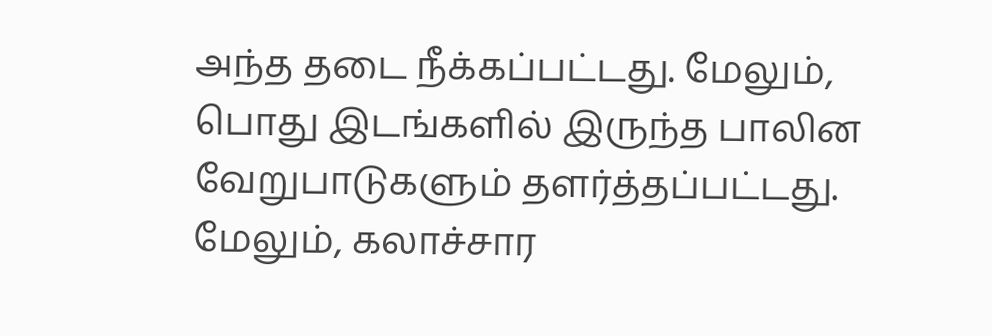அந்த தடை நீக்கப்பட்டது. மேலும், பொது இடங்களில் இருந்த பாலின வேறுபாடுகளும் தளர்த்தப்பட்டது. மேலும், கலாச்சார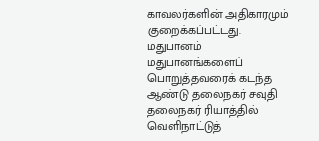காவலர்களின் அதிகாரமும் குறைக்கப்பட்டது.
மதுபானம்
மதுபானங்களைப் பொறுத்தவரைக் கடந்த ஆண்டு தலைநகர் சவுதி தலைநகர் ரியாத்தில் வெளிநாட்டுத்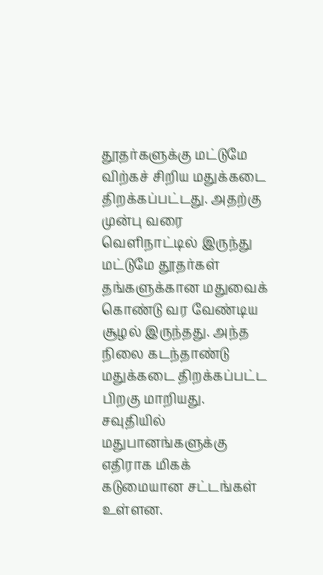தூதர்களுக்கு மட்டுமே விற்கச் சிறிய மதுக்கடை திறக்கப்பட்டது. அதற்கு முன்பு வரை வெளிநாட்டில் இருந்து மட்டுமே தூதர்கள் தங்களுக்கான மதுவைக் கொண்டு வர வேண்டிய சூழல் இருந்தது. அந்த நிலை கடந்தாண்டு மதுக்கடை திறக்கப்பட்ட பிறகு மாறியது.
சவுதியில் மதுபானங்களுக்கு எதிராக மிகக் கடுமையான சட்டங்கள் உள்ளன.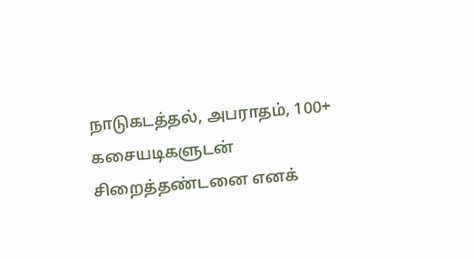நாடுகடத்தல், அபராதம், 100+ கசையடிகளுடன் சிறைத்தண்டனை எனக்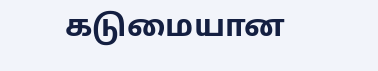கடுமையான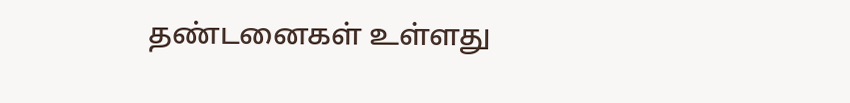தண்டனைகள் உள்ளது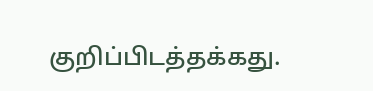குறிப்பிடத்தக்கது.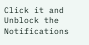Click it and Unblock the Notifications